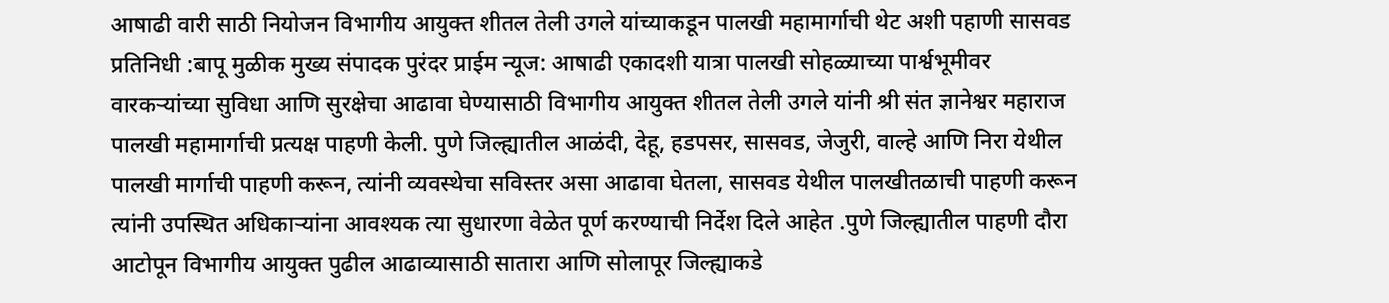आषाढी वारी साठी नियोजन विभागीय आयुक्त शीतल तेली उगले यांच्याकडून पालखी महामार्गाची थेट अशी पहाणी सासवड प्रतिनिधी :बापू मुळीक मुख्य संपादक पुरंदर प्राईम न्यूज: आषाढी एकादशी यात्रा पालखी सोहळ्याच्या पार्श्वभूमीवर वारकऱ्यांच्या सुविधा आणि सुरक्षेचा आढावा घेण्यासाठी विभागीय आयुक्त शीतल तेली उगले यांनी श्री संत ज्ञानेश्वर महाराज पालखी महामार्गाची प्रत्यक्ष पाहणी केली. पुणे जिल्ह्यातील आळंदी, देहू, हडपसर, सासवड, जेजुरी, वाल्हे आणि निरा येथील पालखी मार्गाची पाहणी करून, त्यांनी व्यवस्थेचा सविस्तर असा आढावा घेतला, सासवड येथील पालखीतळाची पाहणी करून त्यांनी उपस्थित अधिकाऱ्यांना आवश्यक त्या सुधारणा वेळेत पूर्ण करण्याची निर्देश दिले आहेत .पुणे जिल्ह्यातील पाहणी दौरा आटोपून विभागीय आयुक्त पुढील आढाव्यासाठी सातारा आणि सोलापूर जिल्ह्याकडे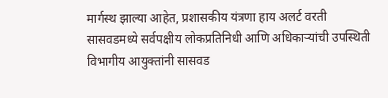मार्गस्थ झाल्या आहेत, प्रशासकीय यंत्रणा हाय अलर्ट वरती सासवडमध्ये सर्वपक्षीय लोकप्रतिनिधी आणि अधिकाऱ्यांची उपस्थिती विभागीय आयुक्तांनी सासवड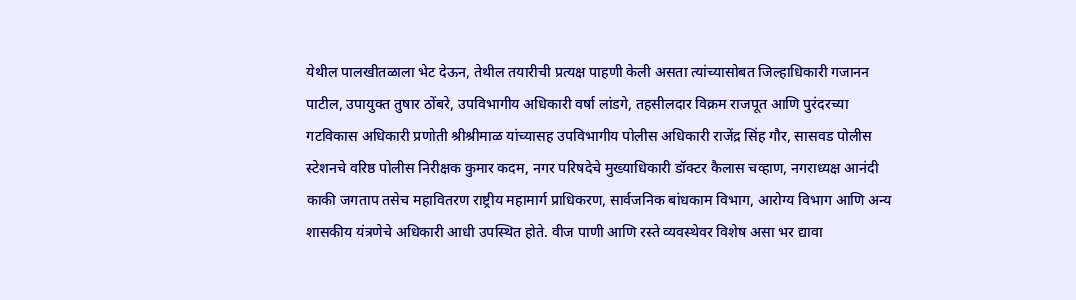येथील पालखीतळाला भेट देऊन, तेथील तयारीची प्रत्यक्ष पाहणी केली असता त्यांच्यासोबत जिल्हाधिकारी गजानन पाटील, उपायुक्त तुषार ठोंबरे, उपविभागीय अधिकारी वर्षा लांडगे, तहसीलदार विक्रम राजपूत आणि पुरंदरच्या गटविकास अधिकारी प्रणोती श्रीश्रीमाळ यांच्यासह उपविभागीय पोलीस अधिकारी राजेंद्र सिंह गौर, सासवड पोलीस स्टेशनचे वरिष्ठ पोलीस निरीक्षक कुमार कदम, नगर परिषदेचे मुख्याधिकारी डॉक्टर कैलास चव्हाण, नगराध्यक्ष आनंदी काकी जगताप तसेच महावितरण राष्ट्रीय महामार्ग प्राधिकरण, सार्वजनिक बांधकाम विभाग, आरोग्य विभाग आणि अन्य शासकीय यंत्रणेचे अधिकारी आधी उपस्थित होते. वीज पाणी आणि रस्ते व्यवस्थेवर विशेष असा भर द्यावा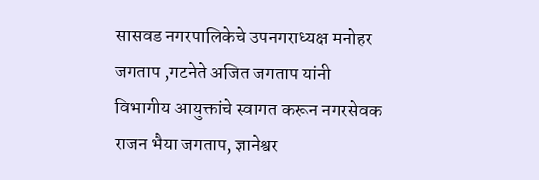सासवड नगरपालिकेचे उपनगराध्यक्ष मनोहर जगताप ,गटनेते अजित जगताप यांनी विभागीय आयुक्तांचे स्वागत करून नगरसेवक राजन भैया जगताप, ज्ञानेश्वर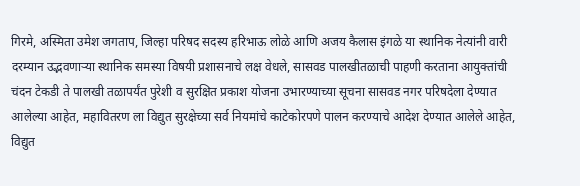गिरमे, अस्मिता उमेश जगताप, जिल्हा परिषद सदस्य हरिभाऊ लोळे आणि अजय कैलास इंगळे या स्थानिक नेत्यांनी वारी दरम्यान उद्भवणाऱ्या स्थानिक समस्या विषयी प्रशासनाचे लक्ष वेधले, सासवड पालखीतळाची पाहणी करताना आयुक्तांची चंदन टेकडी ते पालखी तळापर्यंत पुरेशी व सुरक्षित प्रकाश योजना उभारण्याच्या सूचना सासवड नगर परिषदेला देण्यात आलेल्या आहेत, महावितरण ला विद्युत सुरक्षेच्या सर्व नियमांचे काटेकोरपणे पालन करण्याचे आदेश देण्यात आलेले आहेत, विद्युत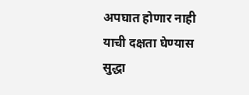अपघात होणार नाही याची दक्षता घेण्यास सुद्धा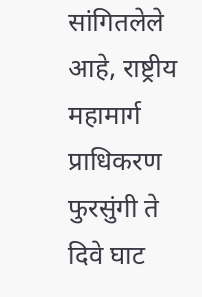सांगितलेले आहे, राष्ट्रीय महामार्ग प्राधिकरण फुरसुंगी ते दिवे घाट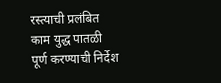रस्त्याची प्रलंबित काम युद्ध पातळी पूर्ण करण्याची निर्देश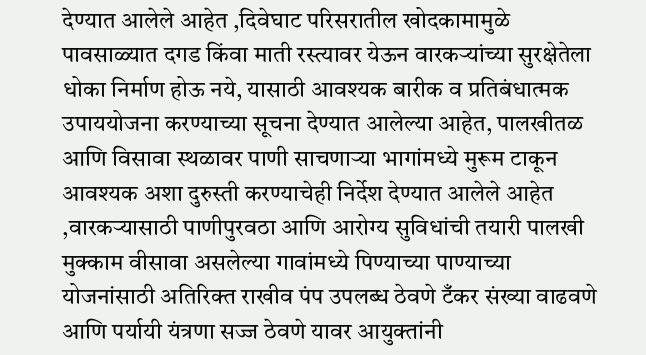देण्यात आलेले आहेत ,दिवेघाट परिसरातील खोदकामामुळे पावसाळ्यात दगड किंवा माती रस्त्यावर येऊन वारकऱ्यांच्या सुरक्षेतेला धोका निर्माण होऊ नये, यासाठी आवश्यक बारीक व प्रतिबंधात्मक उपाययोजना करण्याच्या सूचना देण्यात आलेल्या आहेत, पालखीतळ आणि विसावा स्थळावर पाणी साचणाऱ्या भागांमध्ये मुरूम टाकून आवश्यक अशा दुरुस्ती करण्याचेही निर्देश देण्यात आलेले आहेत ,वारकऱ्यासाठी पाणीपुरवठा आणि आरोग्य सुविधांची तयारी पालखी मुक्काम वीसावा असलेल्या गावांमध्ये पिण्याच्या पाण्याच्या योजनांसाठी अतिरिक्त राखीव पंप उपलब्ध ठेवणे टँकर संख्या वाढवणे आणि पर्यायी यंत्रणा सज्ज ठेवणे यावर आयुक्तांनी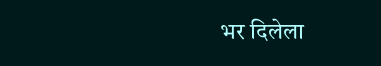भर दिलेला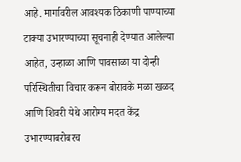आहे. मार्गावरील आवश्यक ठिकाणी पाण्याच्या टाक्या उभारण्याच्या सूचनाही देण्यात आलेल्या आहेत, उन्हाळा आणि पावसाळा या दोन्ही परिस्थितीचा विचार करून बोरावके मळा खळद आणि शिवरी येथे आरोग्य मदत केंद्र उभारण्याबरोबरच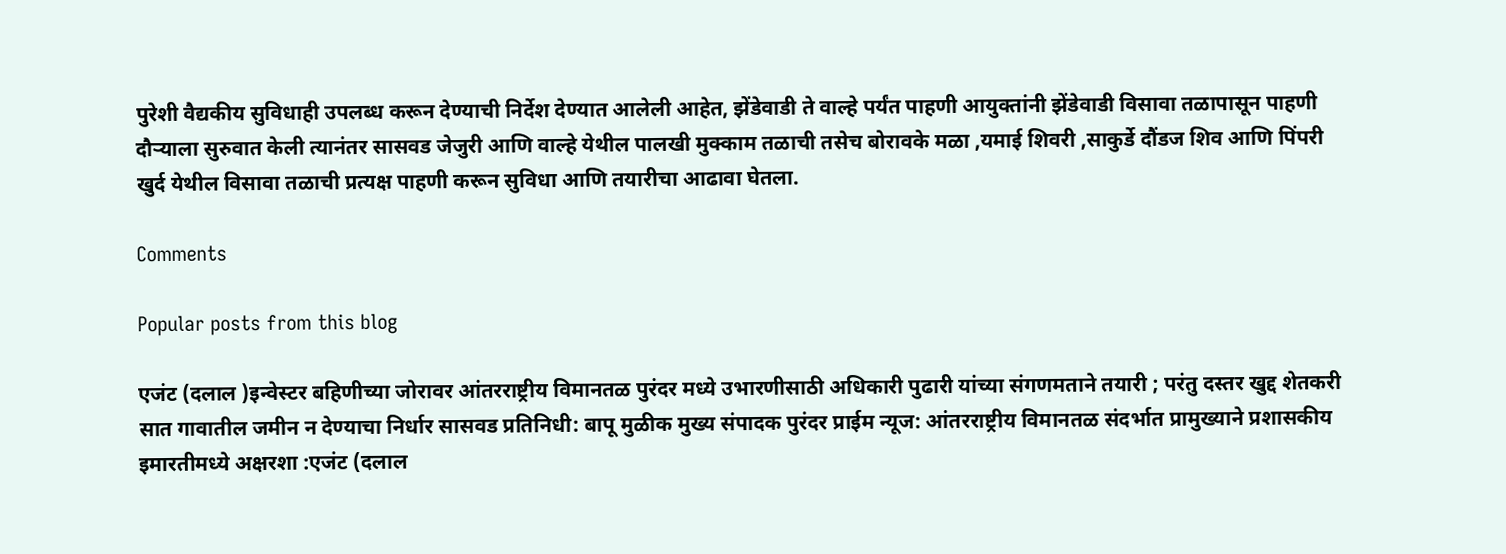पुरेशी वैद्यकीय सुविधाही उपलब्ध करून देण्याची निर्देश देण्यात आलेली आहेत, झेंडेवाडी ते वाल्हे पर्यंत पाहणी आयुक्तांनी झेंडेवाडी विसावा तळापासून पाहणी दौऱ्याला सुरुवात केली त्यानंतर सासवड जेजुरी आणि वाल्हे येथील पालखी मुक्काम तळाची तसेच बोरावके मळा ,यमाई शिवरी ,साकुर्डे दौंडज शिव आणि पिंपरी खुर्द येथील विसावा तळाची प्रत्यक्ष पाहणी करून सुविधा आणि तयारीचा आढावा घेतला.

Comments

Popular posts from this blog

एजंट (दलाल )इन्वेस्टर बहिणीच्या जोरावर आंतरराष्ट्रीय विमानतळ पुरंदर मध्ये उभारणीसाठी अधिकारी पुढारी यांच्या संगणमताने तयारी ; परंतु दस्तर खुद्द शेतकरी सात गावातील जमीन न देण्याचा निर्धार सासवड प्रतिनिधी: बापू मुळीक मुख्य संपादक पुरंदर प्राईम न्यूज: आंतरराष्ट्रीय विमानतळ संदर्भात प्रामुख्याने प्रशासकीय इमारतीमध्ये अक्षरशा :एजंट (दलाल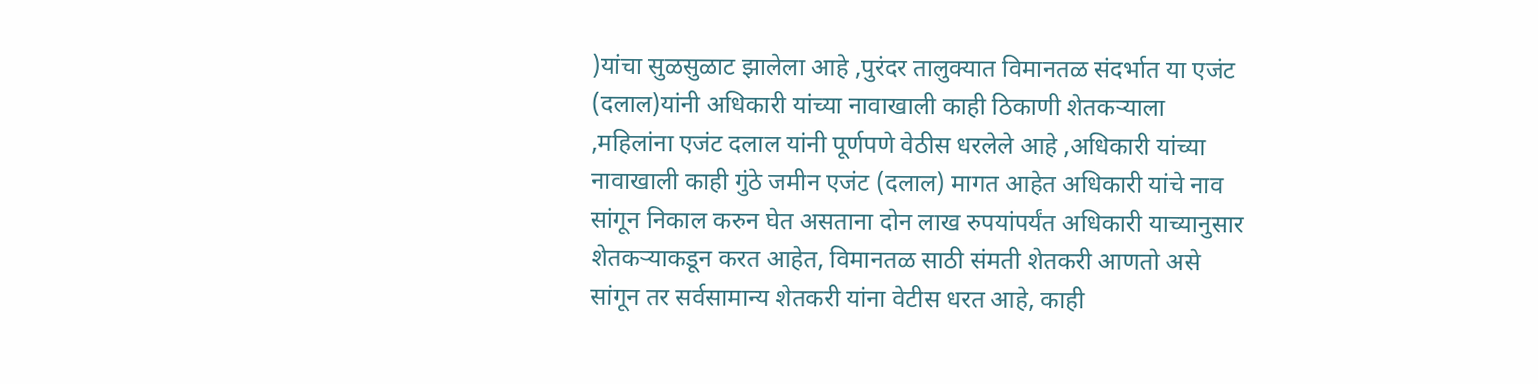)यांचा सुळसुळाट झालेला आहे ,पुरंदर तालुक्यात विमानतळ संदर्भात या एजंट (दलाल)यांनी अधिकारी यांच्या नावाखाली काही ठिकाणी शेतकऱ्याला ,महिलांना एजंट दलाल यांनी पूर्णपणे वेठीस धरलेले आहे ,अधिकारी यांच्या नावाखाली काही गुंठे जमीन एजंट (दलाल) मागत आहेत अधिकारी यांचे नाव सांगून निकाल करुन घेत असताना दोन लाख रुपयांपर्यंत अधिकारी याच्यानुसार शेतकऱ्याकडून करत आहेत, विमानतळ साठी संमती शेतकरी आणतो असे सांगून तर सर्वसामान्य शेतकरी यांना वेटीस धरत आहे, काही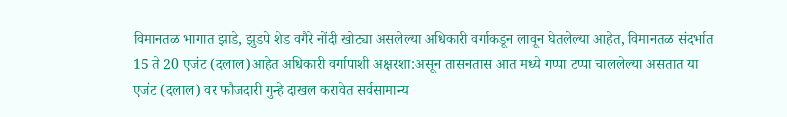विमानतळ भागात झाडे, झुडपे शेड वगैरे नोंदी खोट्या असलेल्या अधिकारी वर्गाकडून लावून घेतलेल्या आहेत, विमानतळ संदर्भात 15 ते 20 एजंट (दलाल)आहेत अधिकारी वर्गापाशी अक्षरशा:असून तासनतास आत मध्ये गप्पा टप्पा चाललेल्या असतात या एजंट (दलाल) वर फौजदारी गुन्हे दाखल करावेत सर्वसामान्य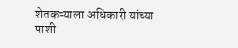शेतकऱ्याला अधिकारी यांच्या पाशी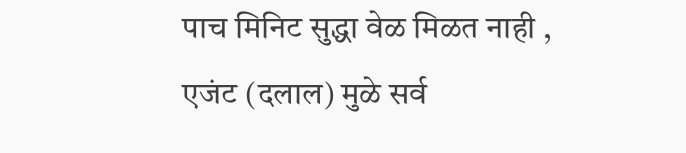पाच मिनिट सुद्धा वेळ मिळत नाही , एजंट (दलाल) मुळे सर्व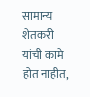सामान्य शेतकरी यांची कामे होत नाहीत,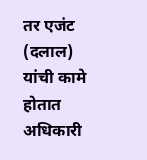तर एजंट (दलाल) यांची कामे होतात अधिकारी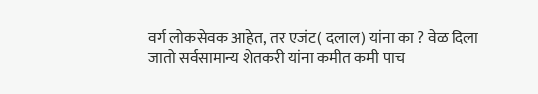वर्ग लोकसेवक आहेत, तर एजंट( दलाल) यांना का ? वेळ दिला जातो सर्वसामान्य शेतकरी यांना कमीत कमी पाच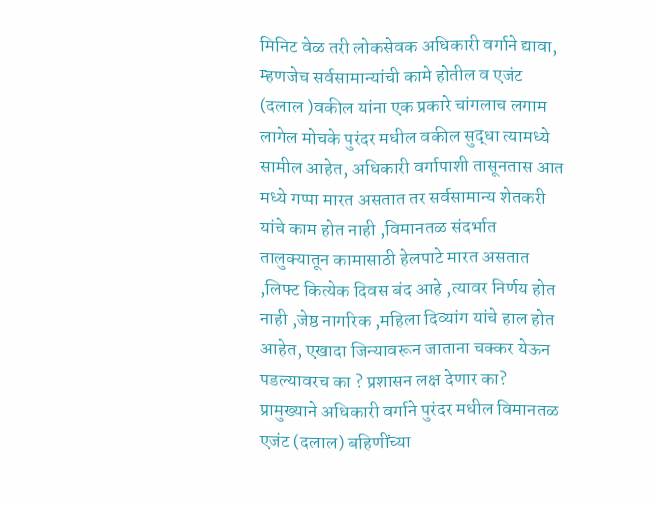मिनिट वेळ तरी लोकसेवक अधिकारी वर्गाने द्यावा, म्हणजेच सर्वसामान्यांची कामे होतील व एजंट (दलाल )वकील यांना एक प्रकारे चांगलाच लगाम लागेल मोचके पुरंदर मधील वकील सुद्धा त्यामध्ये सामील आहेत, अधिकारी वर्गापाशी तासूनतास आत मध्ये गप्पा मारत असतात तर सर्वसामान्य शेतकरी यांचे काम होत नाही ,विमानतळ संदर्भात तालुक्यातून कामासाठी हेलपाटे मारत असतात ,लिफ्ट कित्येक दिवस बंद आहे ,त्यावर निर्णय होत नाही ,जेष्ठ नागरिक ,महिला दिव्यांग यांचे हाल होत आहेत, एखादा जिन्यावरून जाताना चक्कर येऊन पडल्यावरच का ? प्रशासन लक्ष देणार का? प्रामुख्याने अधिकारी वर्गाने पुरंदर मधील विमानतळ एजंट (दलाल) बहिणींच्या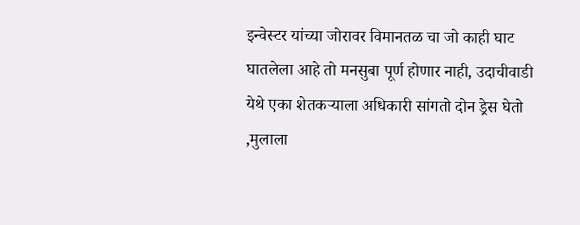इन्वेस्टर यांच्या जोरावर विमानतळ चा जो काही घाट घातलेला आहे तो मनसुबा पूर्ण होणार नाही, उदाचीवाडी येथे एका शेतकऱ्याला अधिकारी सांगतो दोन ड्रेस घेतो ,मुलाला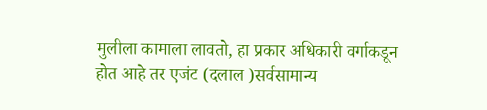मुलीला कामाला लावतो, हा प्रकार अधिकारी वर्गाकडून होत आहे तर एजंट (दलाल )सर्वसामान्य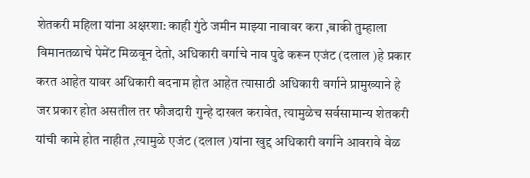शेतकरी महिला यांना अक्षरशा: काही गुंठे जमीन माझ्या नावावर करा ,बाकी तुम्हाला विमानतळाचे पेमेंट मिळवून देतो, अधिकारी वर्गाचे नाव पुढे करून एजंट (दलाल )हे प्रकार करत आहेत यावर अधिकारी बदनाम होत आहेत त्यासाठी अधिकारी वर्गाने प्रामुख्याने हे जर प्रकार होत असतील तर फौजदारी गुन्हे दाखल करावेत, त्यामुळेच सर्वसामान्य शेतकरी यांची कामे होत नाहीत ,त्यामुळे एजंट (दलाल )यांना खुद्द अधिकारी वर्गाने आवरावे वेळ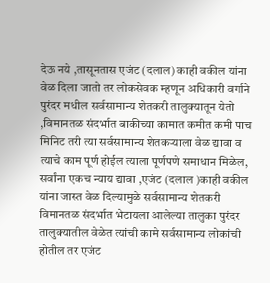देऊ नये ,तासूनतास एजंट (दलाल) काही वकील यांना वेळ दिला जातो तर लोकसेवक म्हणून अधिकारी वर्गाने पुरंदर मधील सर्वसामान्य शेतकरी तालुक्यातून येतो ,विमानतळ संदर्भात बाकीच्या कामात कमीत कमी पाच मिनिट तरी त्या सर्वसामान्य शेतकऱ्याला वेळ द्यावा व त्याचे काम पूर्ण होईल त्याला पूर्णपणे समाधान मिळेल, सर्वांना एकच न्याय द्यावा ,एजंट (दलाल )काही वकील यांना जास्त वेळ दिल्यामुळे सर्वसामान्य शेतकरी विमानतळ संदर्भात भेटायला आलेल्या तालुका पुरंदर तालुक्यातील वेळेत त्यांची कामे सर्वसामान्य लोकांची होतील तर एजंट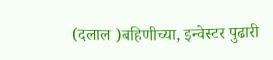(दलाल )बहिणीच्या, इन्वेस्टर पुढारी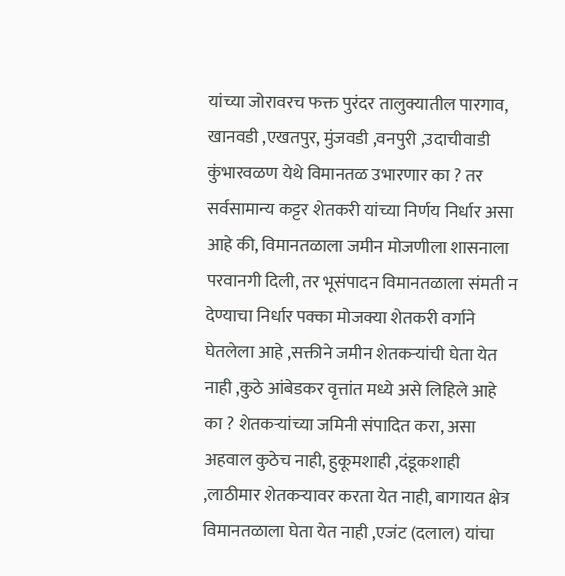यांच्या जोरावरच फक्त पुरंदर तालुक्यातील पारगाव, खानवडी ,एखतपुर, मुंजवडी ,वनपुरी ,उदाचीवाडी कुंभारवळण येथे विमानतळ उभारणार का ? तर सर्वसामान्य कट्टर शेतकरी यांच्या निर्णय निर्धार असा आहे की, विमानतळाला जमीन मोजणीला शासनाला परवानगी दिली, तर भूसंपादन विमानतळाला संमती न देण्याचा निर्धार पक्का मोजक्या शेतकरी वर्गाने घेतलेला आहे ,सक्तीने जमीन शेतकऱ्यांची घेता येत नाही ,कुठे आंबेडकर वृत्तांत मध्ये असे लिहिले आहे का ? शेतकऱ्यांच्या जमिनी संपादित करा, असा अहवाल कुठेच नाही, हुकूमशाही ,दंडूकशाही ,लाठीमार शेतकऱ्यावर करता येत नाही, बागायत क्षेत्र विमानतळाला घेता येत नाही ,एजंट (दलाल) यांचा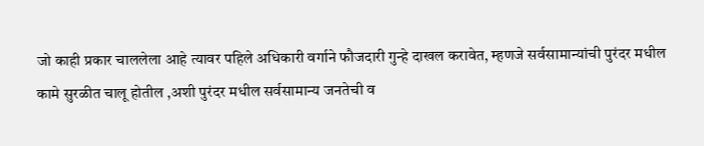जो काही प्रकार चाललेला आहे त्यावर पहिले अधिकारी वर्गाने फौजदारी गुन्हे दाखल करावेत, म्हणजे सर्वसामान्यांची पुरंदर मधील कामे सुरळीत चालू होतील ,अशी पुरंदर मधील सर्वसामान्य जनतेची व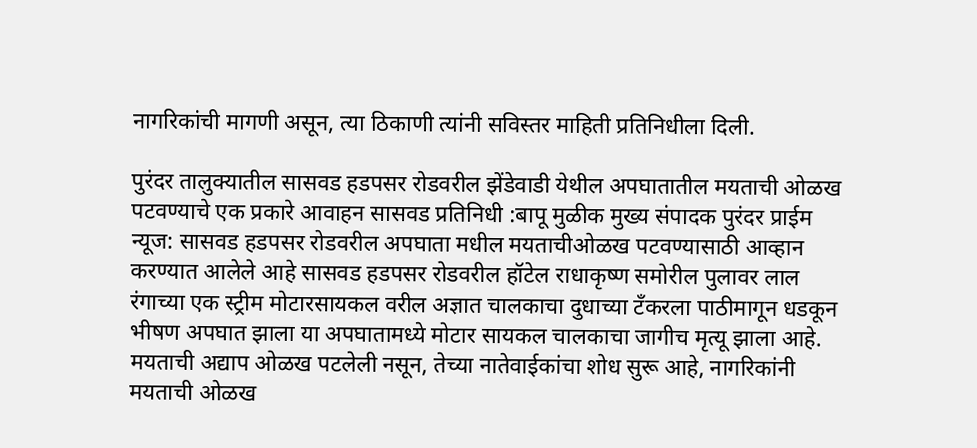नागरिकांची मागणी असून, त्या ठिकाणी त्यांनी सविस्तर माहिती प्रतिनिधीला दिली.

पुरंदर तालुक्यातील सासवड हडपसर रोडवरील झेंडेवाडी येथील अपघातातील मयताची ओळख पटवण्याचे एक प्रकारे आवाहन सासवड प्रतिनिधी :बापू मुळीक मुख्य संपादक पुरंदर प्राईम न्यूज: सासवड हडपसर रोडवरील अपघाता मधील मयताचीओळख पटवण्यासाठी आव्हान करण्यात आलेले आहे सासवड हडपसर रोडवरील हॉटेल राधाकृष्ण समोरील पुलावर लाल रंगाच्या एक स्ट्रीम मोटारसायकल वरील अज्ञात चालकाचा दुधाच्या टँकरला पाठीमागून धडकून भीषण अपघात झाला या अपघातामध्ये मोटार सायकल चालकाचा जागीच मृत्यू झाला आहे. मयताची अद्याप ओळख पटलेली नसून, तेच्या नातेवाईकांचा शोध सुरू आहे, नागरिकांनी मयताची ओळख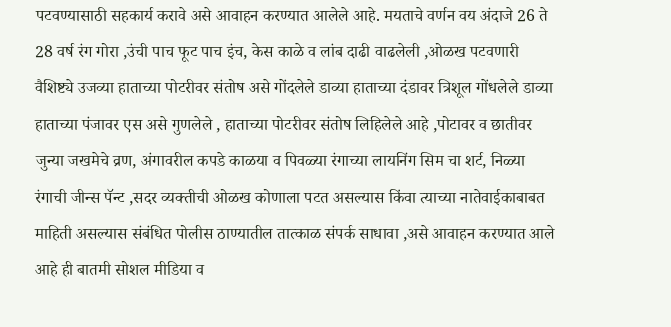पटवण्यासाठी सहकार्य करावे असे आवाहन करण्यात आलेले आहे. मयताचे वर्णन वय अंदाजे 26 ते 28 वर्ष रंग गोरा ,उंची पाच फूट पाच इंच, केस काळे व लांब दाढी वाढलेली ,ओळख पटवणारी वैशिष्ट्ये उजव्या हाताच्या पोटरीवर संतोष असे गोंदलेले डाव्या हाताच्या दंडावर त्रिशूल गोंधलेले डाव्या हाताच्या पंजावर एस असे गुणलेले , हाताच्या पोटरीवर संतोष लिहिलेले आहे ,पोटावर व छातीवर जुन्या जखमेचे व्रण, अंगावरील कपडे काळया व पिवळ्या रंगाच्या लायनिंग सिम चा शर्ट, निळ्या रंगाची जीन्स पॅन्ट ,सदर व्यक्तीची ओळख कोणाला पटत असल्यास किंवा त्याच्या नातेवाईकाबाबत माहिती असल्यास संबंधित पोलीस ठाण्यातील तात्काळ संपर्क साधावा ,असे आवाहन करण्यात आले आहे ही बातमी सोशल मीडिया व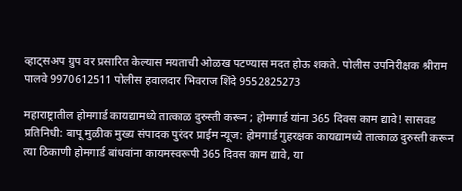व्हाट्सअप ग्रुप वर प्रसारित केल्यास मयताची ओळख पटण्यास मदत होऊ शकते. पोलीस उपनिरीक्षक श्रीराम पालवे 9970612511 पोलीस हवालदार भिवराज शिंदे 9552825273

महाराष्ट्रातील होमगार्ड कायद्यामध्ये तात्काळ दुरुस्ती करून ; होमगार्ड यांना 365 दिवस काम द्यावे! सासवड प्रतिनिधी: बापू मुळीक मुख्य संपादक पुरंदर प्राईम न्यूज: होमगार्ड गुहरक्षक कायद्यामध्ये तात्काळ दुरुस्ती करून त्या ठिकाणी होमगार्ड बांधवांना कायमस्वरूपी 365 दिवस काम द्यावे, या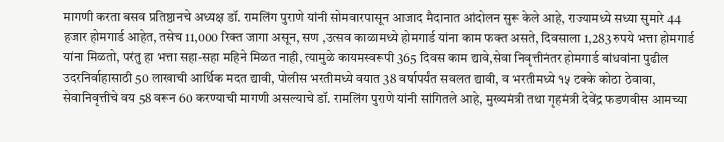मागणी करता बसव प्रतिष्ठानचे अध्यक्ष डॉ. रामलिंग पुराणे यांनी सोमवारपासून आजाद मैदानात आंदोलन सुरू केले आहे, राज्यामध्ये सध्या सुमारे 44 हजार होमगार्ड आहेत, तसेच 11,000 रिक्त जागा असून, सण ,उत्सव काळामध्ये होमगार्ड यांना काम फक्त असते, दिवसाला 1,283 रुपये भत्ता होमगार्ड यांना मिळतो, परंतु हा भत्ता सहा-सहा महिने मिळत नाही, त्यामुळे कायमस्वरूपी 365 दिवस काम द्यावे,सेवा निवृत्तीनंतर होमगार्ड बांधवांना पुढील उदरनिर्वाहासाठी 50 लाखाची आर्थिक मदत द्यावी, पोलीस भरतीमध्ये वयात 38 वर्षापर्यंत सवलत द्यावी, व भरतीमध्ये १५ टक्के कोठा ठेवावा, सेवानिवृत्तीचे वय 58 वरून 60 करण्याची मागणी असल्याचे डॉ. रामलिंग पुराणे यांनी सांगितले आहे, मुख्यमंत्री तथा गृहमंत्री देवेंद्र फडणवीस आमच्या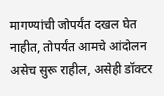मागण्यांची जोपर्यंत दखल घेत नाहीत, तोपर्यंत आमचे आंदोलन असेच सुरू राहील, असेही डॉक्टर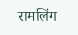रामलिंग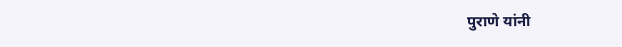पुराणे यांनी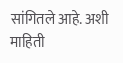सांगितले आहे. अशी माहिती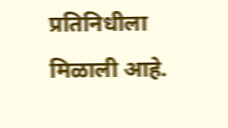प्रतिनिधीला मिळाली आहे.